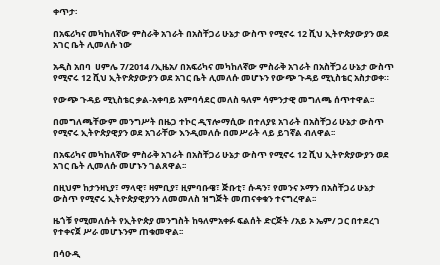ቀጥታ፡

በአፍሪካና መካከለኛው ምስራቅ አገራት በአስቸጋሪ ሁኔታ ውስጥ የሚኖሩ 12 ሺህ ኢትዮጵያውያን ወደ አገር ቤት ሊመለሱ ነው

አዲስ አበባ  ሀምሌ 7/2014 /ኢዜአ/ በአፍሪካና መካከለኛው ምስራቅ አገራት በአስቸጋሪ ሁኔታ ውስጥ የሚኖሩ 12 ሺህ ኢትዮጵያውያን ወደ አገር ቤት ሊመለሱ መሆኑን የውጭ ጉዳይ ሚኒስቴር አስታወቀ።

የውጭ ጉዳይ ሚኒስቴር ቃል-አቀባይ አምባሳደር መለስ ዓለም ሳምንታዊ መግለጫ ሰጥተዋል፡፡

በመግለጫቸውም መንግሥት በዜጋ ተኮር ዲፕሎማሲው በተለያዩ አገራት በአስቸጋሪ ሁኔታ ውስጥ የሚኖሩ ኢትዮጵያዊያን ወደ አገራቸው እንዲመለሱ በመሥራት ላይ ይገኛል ብለዋል፡፡

በአፍሪካና መካከለኛው ምስራቅ አገራት በአስቸጋሪ ሁኔታ ውስጥ የሚኖሩ 12 ሺህ ኢትዮጵያውያን ወደ አገር ቤት ሊመለሱ መሆኑን ገልጸዋል፡፡

በዚህም ከታንዛኒያ፣ ማላዊ፣ ዛምቢያ፣ ዚምባቡዌ፣ ጅቡቲ፣ ሱዳን፣ የመንና ኦማን በአስቸጋሪ ሁኔታ ውስጥ የሚኖሩ ኢትዮጵያዊያንን ለመመለስ ዝግጅት መጠናቀቁን ተናግረዋል፡፡

ዜጎቹ የሚመለሱት የኢትዮጵያ መንግስት ከዓለምአቀፉ ፍልሰት ድርጅት /አይ ኦ ኤም/ ጋር በተደረገ የተቀናጀ ሥራ መሆኑንም ጠቁመዋል፡፡

በሳዑዲ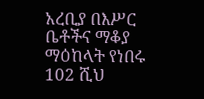አረቢያ በእሥር ቤቶችና ማቆያ ማዕከላት የነበሩ 102 ሺህ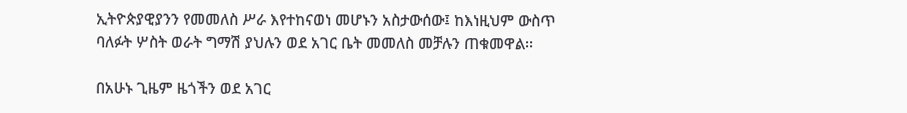ኢትዮጵያዊያንን የመመለስ ሥራ እየተከናወነ መሆኑን አስታውሰው፤ ከእነዚህም ውስጥ ባለፉት ሦስት ወራት ግማሽ ያህሉን ወደ አገር ቤት መመለስ መቻሉን ጠቁመዋል፡፡

በአሁኑ ጊዜም ዜጎችን ወደ አገር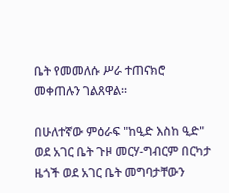ቤት የመመለሱ ሥራ ተጠናክሮ መቀጠሉን ገልጸዋል፡፡

በሁለተኛው ምዕራፍ "ከዒድ እስከ ዒድ" ወደ አገር ቤት ጉዞ መርሃ-ግብርም በርካታ ዜጎች ወደ አገር ቤት መግባታቸውን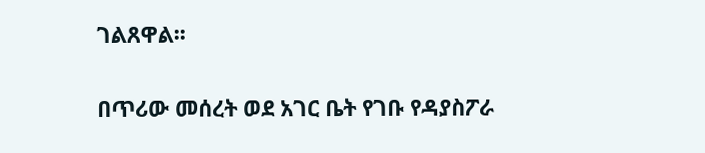ገልጸዋል፡፡

በጥሪው መሰረት ወደ አገር ቤት የገቡ የዳያስፖራ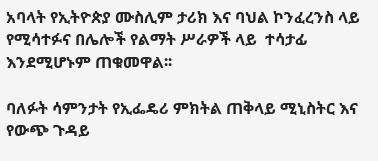አባላት የኢትዮጵያ ሙስሊም ታሪክ እና ባህል ኮንፈረንስ ላይ የሚሳተፉና በሌሎች የልማት ሥራዎች ላይ  ተሳታፊ እንደሚሆኑም ጠቁመዋል፡፡

ባለፉት ሳምንታት የኢፌዴሪ ምክትል ጠቅላይ ሚኒስትር እና የውጭ ጉዳይ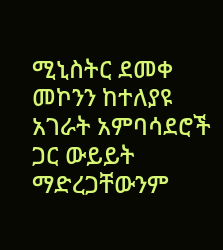ሚኒስትር ደመቀ መኮንን ከተለያዩ አገራት አምባሳደሮች ጋር ውይይት ማድረጋቸውንም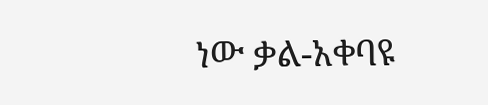ነው ቃል-አቀባዩ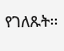የገለጹት፡፡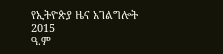የኢትዮጵያ ዜና አገልግሎት
2015
ዓ.ም